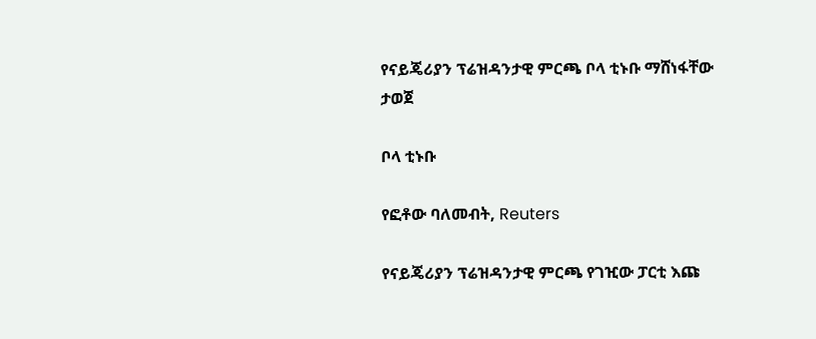የናይጄሪያን ፕሬዝዳንታዊ ምርጫ ቦላ ቲኑቡ ማሸነፋቸው ታወጀ

ቦላ ቲኑቡ

የፎቶው ባለመብት, Reuters

የናይጄሪያን ፕሬዝዳንታዊ ምርጫ የገዢው ፓርቲ እጩ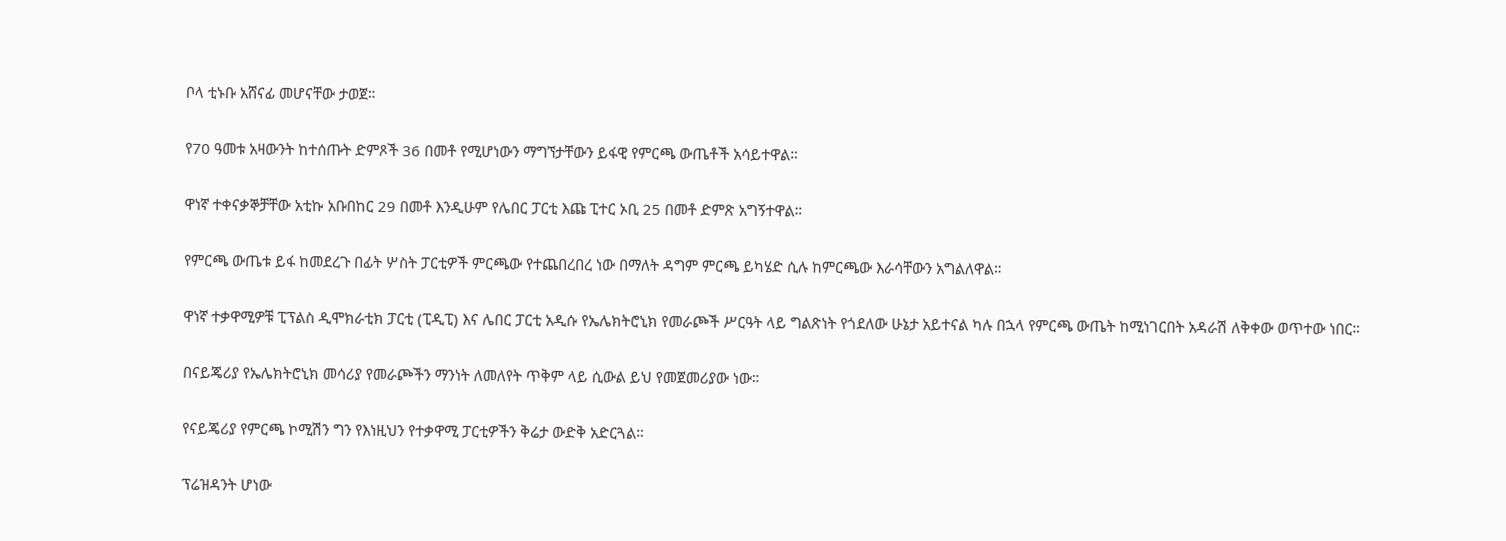ቦላ ቲኑቡ አሸናፊ መሆናቸው ታወጀ።

የ70 ዓመቱ አዛውንት ከተሰጡት ድምጾች 36 በመቶ የሚሆነውን ማግኘታቸውን ይፋዊ የምርጫ ውጤቶች አሳይተዋል።

ዋነኛ ተቀናቃኞቻቸው አቲኩ አቡበከር 29 በመቶ እንዲሁም የሌበር ፓርቲ እጩ ፒተር ኦቢ 25 በመቶ ድምጽ አግኝተዋል።

የምርጫ ውጤቱ ይፋ ከመደረጉ በፊት ሦስት ፓርቲዎች ምርጫው የተጨበረበረ ነው በማለት ዳግም ምርጫ ይካሄድ ሲሉ ከምርጫው እራሳቸውን አግልለዋል።

ዋነኛ ተቃዋሚዎቹ ፒፕልስ ዲሞክራቲክ ፓርቲ (ፒዲፒ) እና ሌበር ፓርቲ አዲሱ የኤሌክትሮኒክ የመራጮች ሥርዓት ላይ ግልጽነት የጎደለው ሁኔታ አይተናል ካሉ በኋላ የምርጫ ውጤት ከሚነገርበት አዳራሽ ለቅቀው ወጥተው ነበር።

በናይጄሪያ የኤሌክትሮኒክ መሳሪያ የመራጮችን ማንነት ለመለየት ጥቅም ላይ ሲውል ይህ የመጀመሪያው ነው።

የናይጄሪያ የምርጫ ኮሚሽን ግን የእነዚህን የተቃዋሚ ፓርቲዎችን ቅሬታ ውድቅ አድርጓል።

ፕሬዝዳንት ሆነው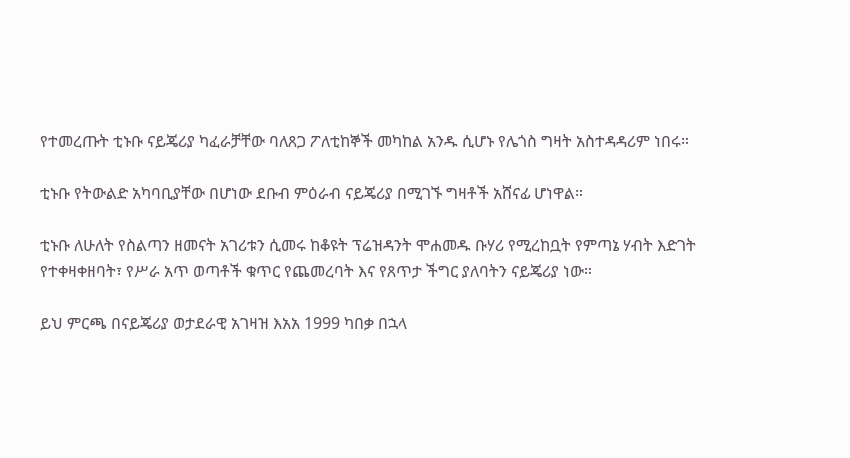የተመረጡት ቲኑቡ ናይጄሪያ ካፈራቻቸው ባለጸጋ ፖለቲከኞች መካከል አንዱ ሲሆኑ የሌጎስ ግዛት አስተዳዳሪም ነበሩ።

ቲኑቡ የትውልድ አካባቢያቸው በሆነው ደቡብ ምዕራብ ናይጄሪያ በሚገኙ ግዛቶች አሸናፊ ሆነዋል።

ቲኑቡ ለሁለት የስልጣን ዘመናት አገሪቱን ሲመሩ ከቆዩት ፕሬዝዳንት ሞሐመዱ ቡሃሪ የሚረከቧት የምጣኔ ሃብት እድገት የተቀዛቀዘባት፣ የሥራ አጥ ወጣቶች ቁጥር የጨመረባት እና የጸጥታ ችግር ያለባትን ናይጄሪያ ነው።

ይህ ምርጫ በናይጄሪያ ወታደራዊ አገዛዝ እአአ 1999 ካበቃ በኋላ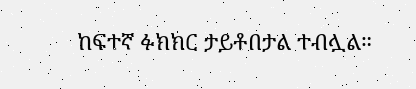ከፍተኛ ፉክክር ታይቶበታል ተብሏል።